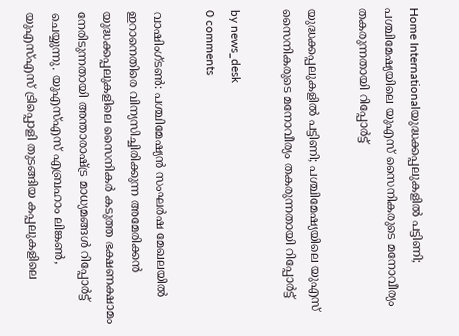Home Internationalയുദ്ധക്കപ്പലുകളിൽ പട്ടിണി; പശ്ചിമേഷ്യയിലെ യുഎസ് സൈനികരുടെ മനോവീര്യം തകരുന്നതായി റിപ്പോർട്ട്

യുദ്ധക്കപ്പലുകളിൽ പട്ടിണി; പശ്ചിമേഷ്യയിലെ യുഎസ് സൈനികരുടെ മനോവീര്യം തകരുന്നതായി റിപ്പോർട്ട്

by news_desk
0 comments

വാഷിംഗ്ടൺ: പശ്ചിമേഷ്യൻ സംഘർഷ മേഖലയിൽ ഇറാനെതിരെ വിന്യസിച്ചിരിക്കുന്ന അമേരിക്കൻ യുദ്ധക്കപ്പലുകളിലെ സൈനികർ കടുത്ത ഭക്ഷണക്ഷാമം നേരിടുന്നതായി അന്താരാഷ്ട്ര മാധ്യമങ്ങൾ റിപ്പോർട്ട് ചെയ്യുന്നു. യുഎസ്എസ് എബ്രഹാം ലിങ്കൺ, യുഎസ്എസ് ട്രിപ്പൊളി തുടങ്ങിയ കപ്പലുകളിലെ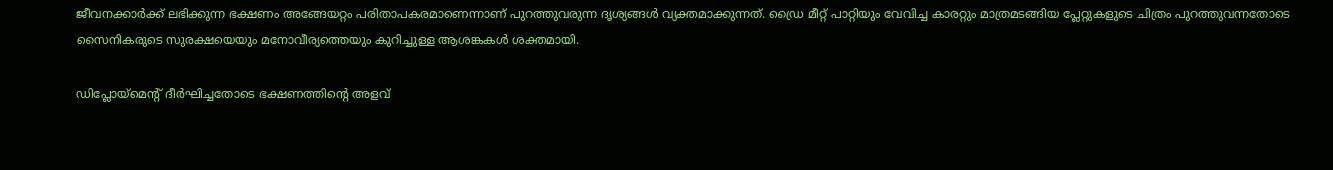ജീവനക്കാർക്ക് ലഭിക്കുന്ന ഭക്ഷണം അങ്ങേയറ്റം പരിതാപകരമാണെന്നാണ് പുറത്തുവരുന്ന ദൃശ്യങ്ങൾ വ്യക്തമാക്കുന്നത്. ഡ്രൈ മീറ്റ് പാറ്റിയും വേവിച്ച കാരറ്റും മാത്രമടങ്ങിയ പ്ലേറ്റുകളുടെ ചിത്രം പുറത്തുവന്നതോടെ സൈനികരുടെ സുരക്ഷയെയും മനോവീര്യത്തെയും കുറിച്ചുള്ള ആശങ്കകൾ ശക്തമായി.

ഡിപ്ലോയ്മെന്റ് ദീർഘിച്ചതോടെ ഭക്ഷണത്തിന്റെ അളവ്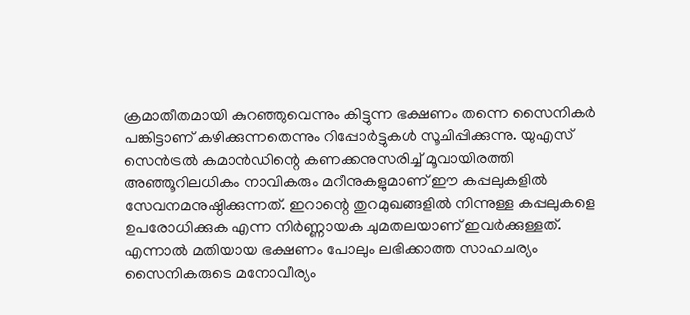ക്രമാതീതമായി കുറഞ്ഞുവെന്നും കിട്ടുന്ന ഭക്ഷണം തന്നെ സൈനികർ പങ്കിട്ടാണ് കഴിക്കുന്നതെന്നും റിപ്പോർട്ടുകൾ സൂചിപ്പിക്കുന്നു. യുഎസ് സെൻട്രൽ കമാൻഡിന്റെ കണക്കനുസരിച്ച് മൂവായിരത്തി അഞ്ഞൂറിലധികം നാവികരും മറീനുകളുമാണ് ഈ കപ്പലുകളിൽ സേവനമനുഷ്ഠിക്കുന്നത്. ഇറാന്റെ തുറമുഖങ്ങളിൽ നിന്നുള്ള കപ്പലുകളെ ഉപരോധിക്കുക എന്ന നിർണ്ണായക ചുമതലയാണ് ഇവർക്കുള്ളത്. എന്നാൽ മതിയായ ഭക്ഷണം പോലും ലഭിക്കാത്ത സാഹചര്യം സൈനികരുടെ മനോവീര്യം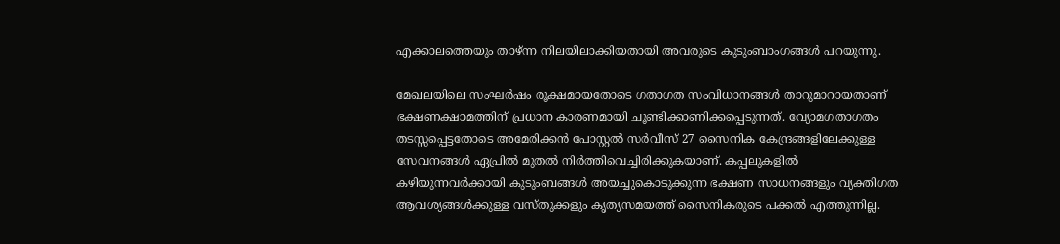എക്കാലത്തെയും താഴ്ന്ന നിലയിലാക്കിയതായി അവരുടെ കുടുംബാംഗങ്ങൾ പറയുന്നു.

മേഖലയിലെ സംഘർഷം രൂക്ഷമായതോടെ ഗതാഗത സംവിധാനങ്ങൾ താറുമാറായതാണ് ഭക്ഷണക്ഷാമത്തിന് പ്രധാന കാരണമായി ചൂണ്ടിക്കാണിക്കപ്പെടുന്നത്. വ്യോമഗതാഗതം തടസ്സപ്പെട്ടതോടെ അമേരിക്കൻ പോസ്റ്റൽ സർവീസ് 27 സൈനിക കേന്ദ്രങ്ങളിലേക്കുള്ള സേവനങ്ങൾ ഏപ്രിൽ മുതൽ നിർത്തിവെച്ചിരിക്കുകയാണ്. കപ്പലുകളിൽ കഴിയുന്നവർക്കായി കുടുംബങ്ങൾ അയച്ചുകൊടുക്കുന്ന ഭക്ഷണ സാധനങ്ങളും വ്യക്തിഗത ആവശ്യങ്ങൾക്കുള്ള വസ്തുക്കളും കൃത്യസമയത്ത് സൈനികരുടെ പക്കൽ എത്തുന്നില്ല.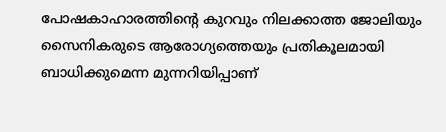പോഷകാഹാരത്തിന്റെ കുറവും നിലക്കാത്ത ജോലിയും സൈനികരുടെ ആരോഗ്യത്തെയും പ്രതികൂലമായി ബാധിക്കുമെന്ന മുന്നറിയിപ്പാണ്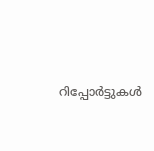റിപ്പോർട്ടുകൾ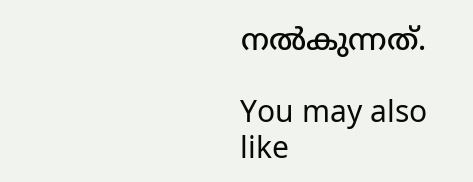നൽകുന്നത്.

You may also like